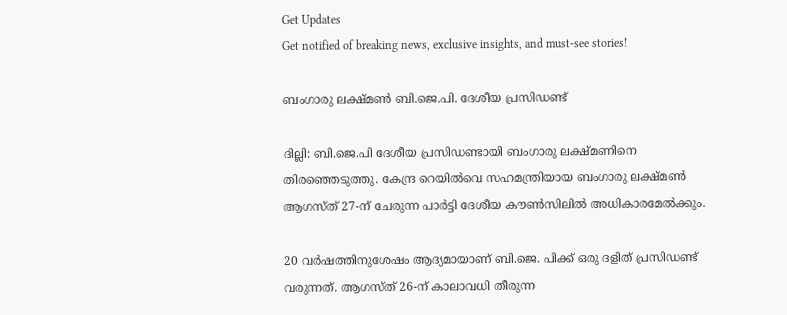Get Updates
Get notified of breaking news, exclusive insights, and must-see stories!

ബംഗാരു ലക്ഷ്മണ്‍ ബി.ജെ.പി. ദേശീയ പ്രസിഡണ്ട്

ദില്ലി: ബി.ജെ.പി ദേശീയ പ്രസിഡണ്ടായി ബംഗാരു ലക്ഷ്മണിനെ തിരഞ്ഞെടുത്തു. കേന്ദ്ര റെയില്‍വെ സഹമന്ത്രിയായ ബംഗാരു ലക്ഷ്മണ്‍ ആഗസ്ത് 27-ന് ചേരുന്ന പാര്‍ട്ടി ദേശീയ കൗണ്‍സിലില്‍ അധികാരമേല്‍ക്കും.

20 വര്‍ഷത്തിനുശേഷം ആദ്യമായാണ് ബി.ജെ. പിക്ക് ഒരു ദളിത് പ്രസിഡണ്ട് വരുന്നത്. ആഗസ്ത് 26-ന് കാലാവധി തീരുന്ന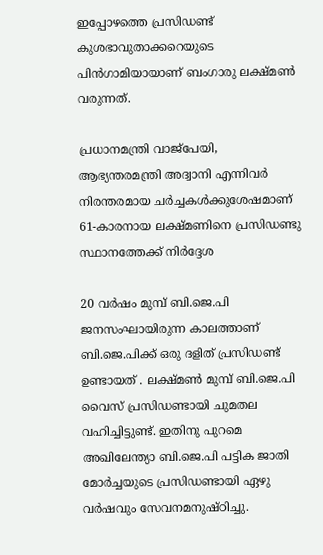ഇപ്പോഴത്തെ പ്രസിഡണ്ട് കുശഭാവുതാക്കറെയുടെ പിന്‍ഗാമിയായാണ് ബംഗാരു ലക്ഷ്മണ്‍ വരുന്നത്.

പ്രധാനമന്ത്രി വാജ്പേയി, ആഭ്യന്തരമന്ത്രി അദ്വാനി എന്നിവര്‍ നിരന്തരമായ ചര്‍ച്ചകള്‍ക്കുശേഷമാണ് 61-കാരനായ ലക്ഷ്മണിനെ പ്രസിഡണ്ടു സ്ഥാനത്തേക്ക് നിര്‍ദ്ദേശ

20 വര്‍ഷം മുമ്പ് ബി.ജെ.പി ജനസംഘായിരുന്ന കാലത്താണ് ബി.ജെ.പിക്ക് ഒരു ദളിത് പ്രസിഡണ്ട് ഉണ്ടായത് . ലക്ഷ്മണ്‍ മുമ്പ് ബി.ജെ.പി വൈസ് പ്രസിഡണ്ടായി ചുമതല വഹിച്ചിട്ടുണ്ട്. ഇതിനു പുറമെ അഖിലേന്ത്യാ ബി.ജെ.പി പട്ടിക ജാതി മോര്‍ച്ചയുടെ പ്രസിഡണ്ടായി ഏഴു വര്‍ഷവും സേവനമനുഷ്ഠിച്ചു.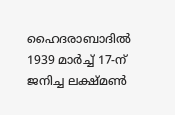ഹൈദരാബാദില്‍ 1939 മാര്‍ച്ച് 17-ന് ജനിച്ച ലക്ഷ്മണ്‍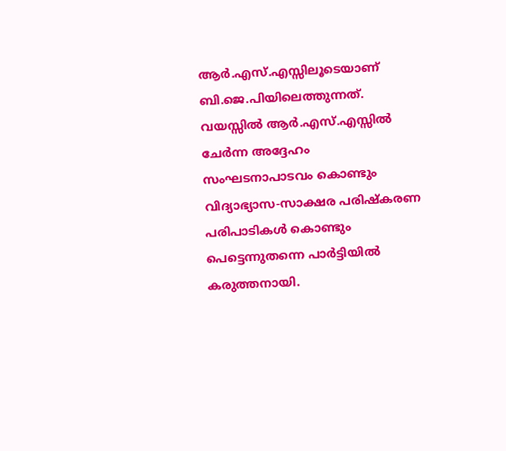ആര്‍.എസ്.എസ്സിലൂടെയാണ് ബി.ജെ.പിയിലെത്തുന്നത്. വയസ്സില്‍ ആര്‍.എസ്.എസ്സില്‍ ചേര്‍ന്ന അദ്ദേഹം സംഘടനാപാടവം കൊണ്ടും വിദ്യാഭ്യാസ-സാക്ഷര പരിഷ്കരണ പരിപാടികള്‍ കൊണ്ടും പെട്ടെന്നുതന്നെ പാര്‍ട്ടിയില്‍ കരുത്തനായി.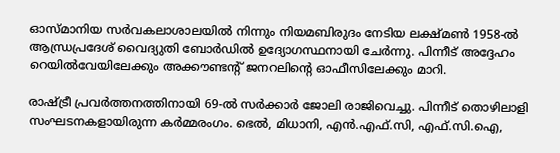ഓസ്മാനിയ സര്‍വകലാശാലയില്‍ നിന്നും നിയമബിരുദം നേടിയ ലക്ഷ്മണ്‍ 1958-ല്‍ ആന്ധ്രപ്രദേശ് വൈദ്യുതി ബോര്‍ഡില്‍ ഉദ്യോഗസ്ഥനായി ചേര്‍ന്നു. പിന്നീട് അദ്ദേഹം റെയില്‍വേയിലേക്കും അക്കൗണ്ടന്‍റ് ജനറലിന്റെ ഓഫീസിലേക്കും മാറി.

രാഷ്ട്രീ പ്രവര്‍ത്തനത്തിനായി 69-ല്‍ സര്‍ക്കാര്‍ ജോലി രാജിവെച്ചു. പിന്നീട് തൊഴിലാളി സംഘടനകളായിരുന്ന കര്‍മ്മരംഗം. ഭെല്‍, മിധാനി, എന്‍.എഫ്.സി, എഫ്.സി.ഐ,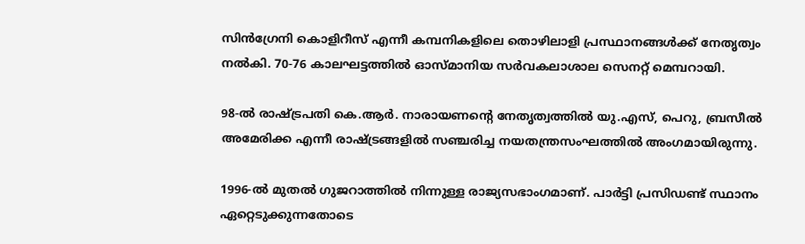സിന്‍ഗ്രേനി കൊളിറീസ് എന്നീ കമ്പനികളിലെ തൊഴിലാളി പ്രസ്ഥാനങ്ങള്‍ക്ക് നേതൃത്വം നല്‍കി. 70-76 കാലഘട്ടത്തില്‍ ഓസ്മാനിയ സര്‍വകലാശാല സെനറ്റ് മെമ്പറായി.

98-ല്‍ രാഷ്ട്രപതി കെ.ആര്‍. നാരായണന്റെ നേതൃത്വത്തില്‍ യു.എസ്, പെറു, ബ്രസീല്‍ അമേരിക്ക എന്നീ രാഷ്ട്രങ്ങളില്‍ സഞ്ചരിച്ച നയതന്ത്രസംഘത്തില്‍ അംഗമായിരുന്നു.

1996-ല്‍ മുതല്‍ ഗുജറാത്തില്‍ നിന്നുള്ള രാജ്യസഭാംഗമാണ്. പാര്‍ട്ടി പ്രസിഡണ്ട് സ്ഥാനം ഏറ്റെടുക്കുന്നതോടെ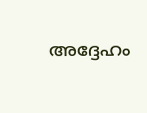അദ്ദേഹം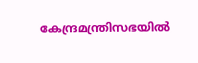കേന്ദ്രമന്ത്രിസഭയില്‍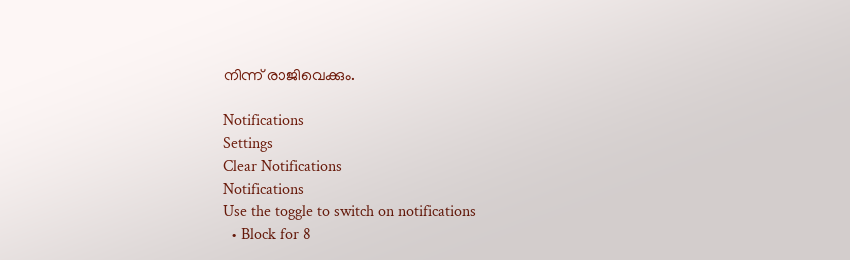നിന്ന് രാജിവെക്കും.

Notifications
Settings
Clear Notifications
Notifications
Use the toggle to switch on notifications
  • Block for 8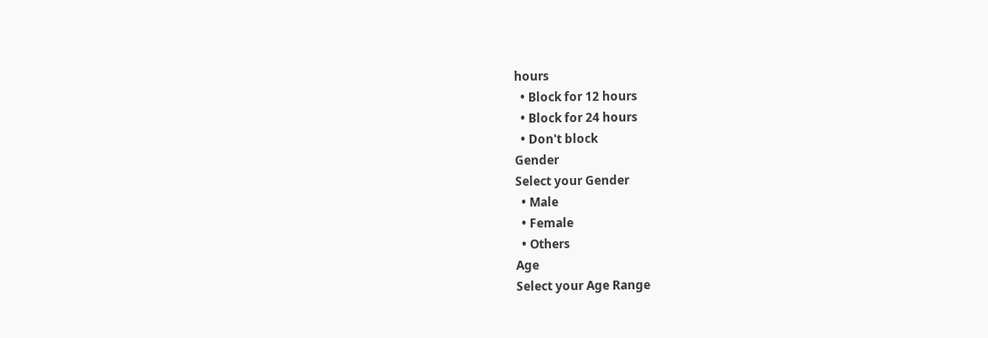hours
  • Block for 12 hours
  • Block for 24 hours
  • Don't block
Gender
Select your Gender
  • Male
  • Female
  • Others
Age
Select your Age Range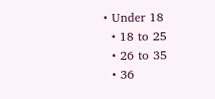• Under 18
  • 18 to 25
  • 26 to 35
  • 36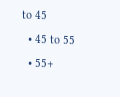to 45
  • 45 to 55
  • 55+